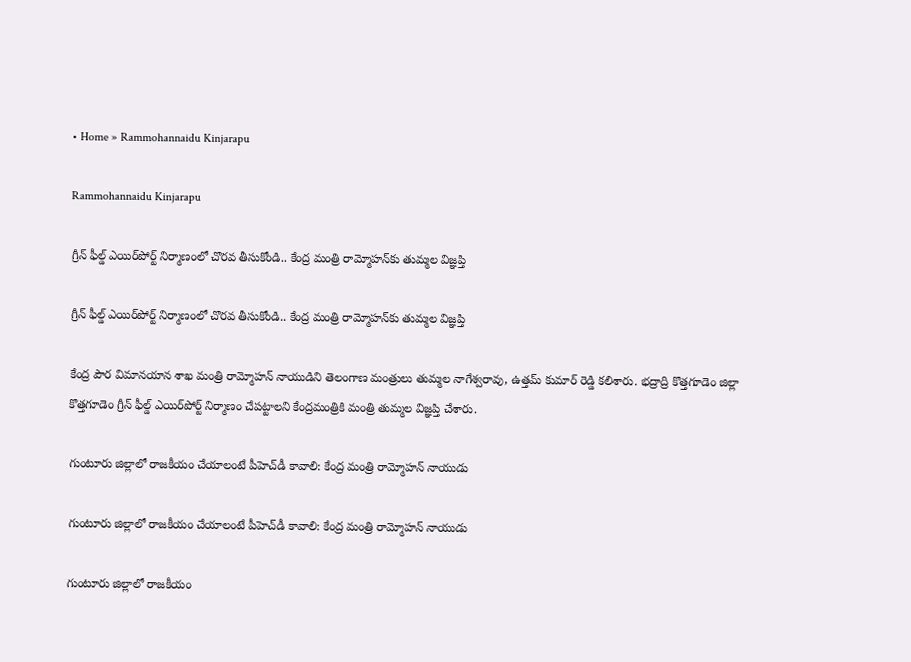• Home » Rammohannaidu Kinjarapu

Rammohannaidu Kinjarapu

గ్రీన్ ఫీల్డ్ ఎయిర్‌‌పోర్ట్ నిర్మాణంలో చొరవ తీసుకోండి.. కేంద్ర మంత్రి రామ్మోహన్‌కు తుమ్మల విజ్ఞప్తి

గ్రీన్ ఫీల్డ్ ఎయిర్‌‌పోర్ట్ నిర్మాణంలో చొరవ తీసుకోండి.. కేంద్ర మంత్రి రామ్మోహన్‌కు తుమ్మల విజ్ఞప్తి

కేంద్ర పౌర విమానయాన శాఖ మంత్రి రామ్మోహన్ నాయుడిని తెలంగాణ మంత్రులు తుమ్మల నాగేశ్వరావు, ఉత్తమ్ కుమార్ రెడ్డి కలిశారు. భద్రాద్రి కొత్తగూడెం జిల్లా కొత్తగూడెం గ్రీన్‌ ఫీల్డ్ ఎయిర్‌పోర్ట్ నిర్మాణం చేపట్టాలని కేంద్రమంత్రికి మంత్రి తుమ్మల విజ్ఞప్తి చేశారు.

గుంటూరు జిల్లాలో రాజకీయం చేయాలంటే పీహెచ్‌డీ కావాలి: కేంద్ర మంత్రి రామ్మోహన్ నాయుడు

గుంటూరు జిల్లాలో రాజకీయం చేయాలంటే పీహెచ్‌డీ కావాలి: కేంద్ర మంత్రి రామ్మోహన్ నాయుడు

గుంటూరు జిల్లాలో రాజకీయం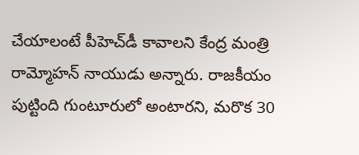చేయాలంటే పీహెచ్‌డీ కావాలని కేంద్ర మంత్రి రామ్మోహన్ నాయుడు అన్నారు. రాజకీయం పుట్టింది గుంటూరులో అంటారని, మరొక 30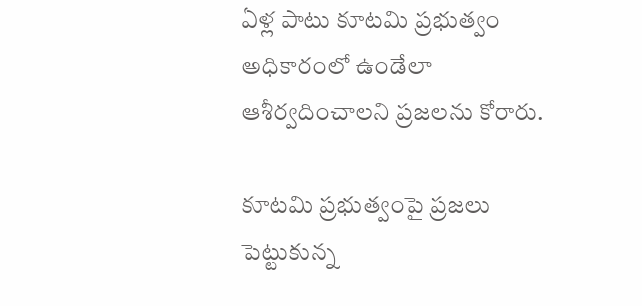ఏళ్ల పాటు కూటమి ప్రభుత్వం అధికారంలో ఉండేలా ఆశీర్వదించాలని ప్రజలను కోరారు.

కూటమి ప్రభుత్వంపై ప్రజలు పెట్టుకున్న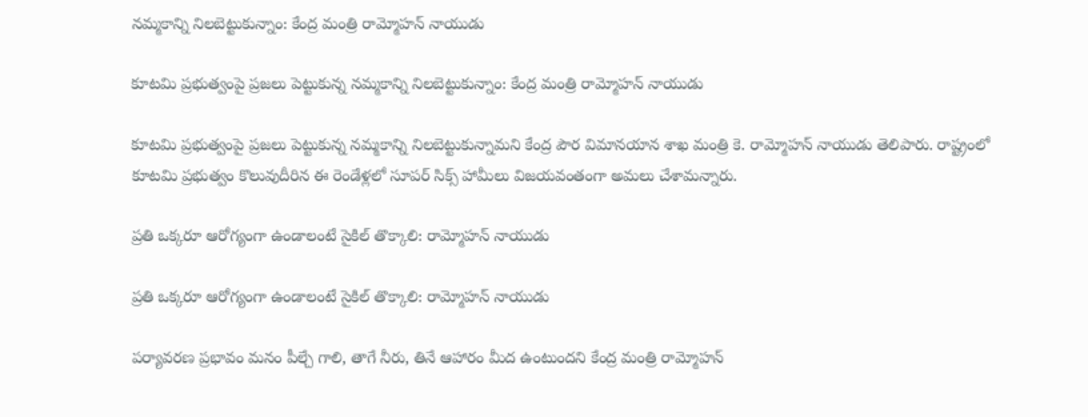నమ్మకాన్ని నిలబెట్టుకున్నాం: కేంద్ర మంత్రి రామ్మోహన్ నాయుడు

కూటమి ప్రభుత్వంపై ప్రజలు పెట్టుకున్న నమ్మకాన్ని నిలబెట్టుకున్నాం: కేంద్ర మంత్రి రామ్మోహన్ నాయుడు

కూటమి ప్రభుత్వంపై ప్రజలు పెట్టుకున్న నమ్మకాన్ని నిలబెట్టుకున్నామని కేంద్ర పౌర విమానయాన శాఖ మంత్రి కె. రామ్మోహన్ నాయుడు తెలిపారు. రాష్ట్రంలో కూటమి ప్రభుత్వం కొలువుదీరిన ఈ రెండేళ్లలో సూపర్ సిక్స్ హామీలు విజయవంతంగా అమలు చేశామన్నారు.

ప్రతి ఒక్కరూ ఆరోగ్యంగా ఉండాలంటే సైకిల్ తొక్కాలి: రామ్మోహన్ నాయుడు

ప్రతి ఒక్కరూ ఆరోగ్యంగా ఉండాలంటే సైకిల్ తొక్కాలి: రామ్మోహన్ నాయుడు

పర్యావరణ ప్రభావం మనం పీల్చే గాలి, తాగే నీరు, తినే ఆహారం మీద ఉంటుందని కేంద్ర మంత్రి రామ్మోహన్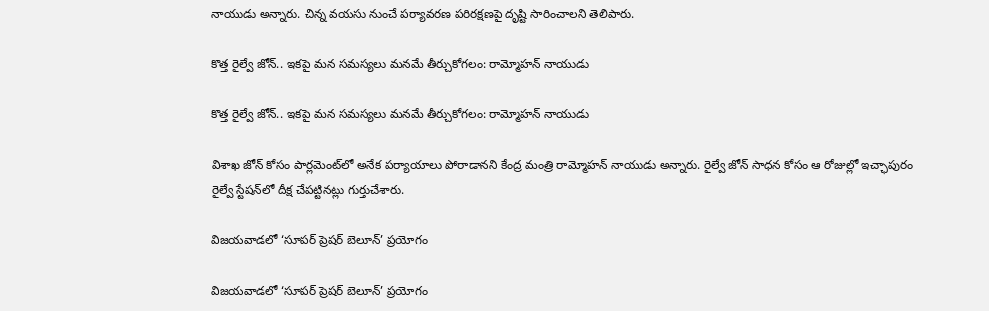నాయుడు అన్నారు. చిన్న వయసు నుంచే పర్యావరణ పరిరక్షణపై దృష్టి సారించాలని తెలిపారు.

కొత్త రైల్వే జోన్.. ఇకపై మన సమస్యలు మనమే తీర్చుకోగలం: రామ్మోహన్ నాయుడు

కొత్త రైల్వే జోన్.. ఇకపై మన సమస్యలు మనమే తీర్చుకోగలం: రామ్మోహన్ నాయుడు

విశాఖ జోన్ కోసం పార్లమెంట్‌లో అనేక పర్యాయాలు పోరాడానని కేంద్ర మంత్రి రామ్మోహన్ నాయుడు అన్నారు. రైల్వే జోన్ సాధన కోసం ఆ రోజుల్లో ఇచ్ఛాపురం రైల్వే స్టేషన్‌లో దీక్ష చేపట్టినట్లు గుర్తుచేశారు.

విజయవాడలో ‘సూపర్ ప్రెషర్ బెలూన్’ ప్రయోగం

విజయవాడలో ‘సూపర్ ప్రెషర్ బెలూన్’ ప్రయోగం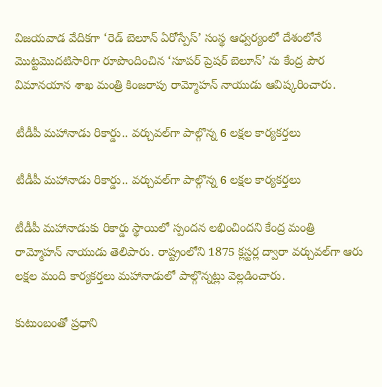విజయవాడ వేదికగా ‘రెడ్ బెలూన్ ఏరోస్పేస్’ సంస్థ ఆధ్వర్యంలో దేశంలోనే మొట్టమొదటిసారిగా రూపొందించిన ‘సూపర్ ప్రెషర్ బెలూన్’ ను కేంద్ర పౌర విమానయాన శాఖ మంత్రి కింజరాపు రామ్మోహన్ నాయుడు ఆవిష్కరించారు.

టీడీపీ మహానాడు రికార్డు.. వర్చువల్‌గా పాల్గొన్న 6 లక్షల కార్యకర్తలు

టీడీపీ మహానాడు రికార్డు.. వర్చువల్‌గా పాల్గొన్న 6 లక్షల కార్యకర్తలు

టీడీపీ మహానాడుకు రికార్డు స్థాయిలో స్పందన లభించిందని కేంద్ర మంత్రి రామ్మోహన్ నాయుడు తెలిపారు. రాష్ట్రంలోని 1875 క్లస్టర్ల ద్వారా వర్చువల్‌గా ఆరు లక్షల మంది కార్యకర్తలు మహానాడులో పాల్గొన్నట్లు వెల్లడించారు.

కుటుంబంతో ప్రధాని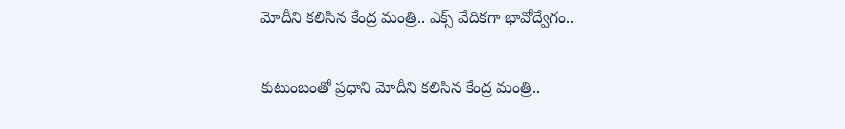మోదీని కలిసిన కేంద్ర మంత్రి.. ఎక్స్ వేదికగా భావోద్వేగం..

కుటుంబంతో ప్రధాని మోదీని కలిసిన కేంద్ర మంత్రి..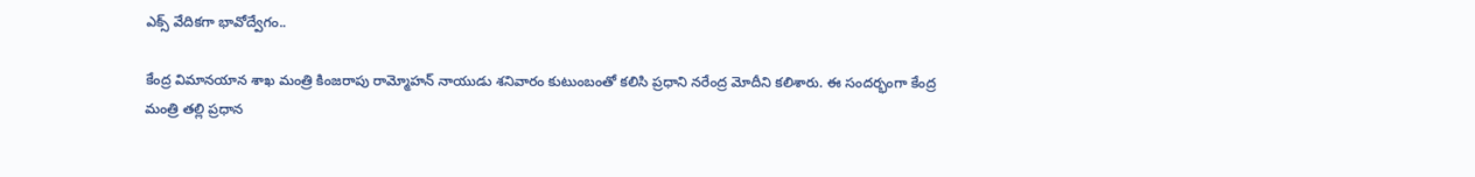ఎక్స్ వేదికగా భావోద్వేగం..

కేంద్ర విమానయాన శాఖ మంత్రి కింజరాపు రామ్మోహన్ నాయుడు శనివారం కుటుంబంతో కలిసి ప్రధాని నరేంద్ర మోదీని కలిశారు. ఈ సందర్భంగా కేంద్ర మంత్రి తల్లి ప్రధాన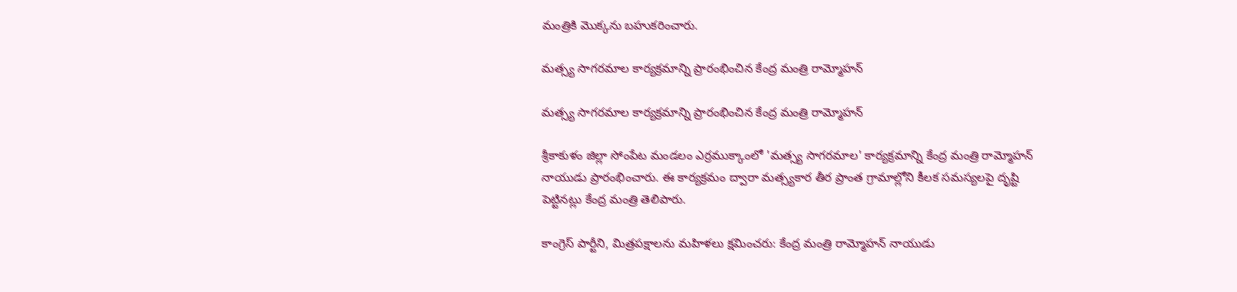మంత్రికి మొక్కను బహుకరించారు.

మత్స్య సాగరమాల కార్యక్రమాన్ని ప్రారంభించిన కేంద్ర మంత్రి రామ్మోహన్

మత్స్య సాగరమాల కార్యక్రమాన్ని ప్రారంభించిన కేంద్ర మంత్రి రామ్మోహన్

శ్రీకాకుళం జిల్లా సోంపేట మండలం ఎర్రముక్కాంలో 'మత్స్య సాగరమాల' కార్యక్రమాన్ని కేంద్ర మంత్రి రామ్మోహన్ నాయుడు ప్రారంభించారు. ఈ కార్యక్రమం ద్వారా మత్స్యకార తీర ప్రాంత గ్రామాల్లోని కీలక సమస్యలపై దృష్టి పెట్టినట్లు కేంద్ర మంత్రి తెలిపారు.

కాంగ్రెస్‌ పార్టీని, మిత్రపక్షాలను మహిళలు క్షమించరు: కేంద్ర మంత్రి రామ్మోహన్‌ నాయుడు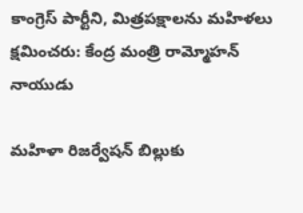కాంగ్రెస్‌ పార్టీని, మిత్రపక్షాలను మహిళలు క్షమించరు: కేంద్ర మంత్రి రామ్మోహన్‌ నాయుడు

మహిళా రిజర్వేషన్ బిల్లుకు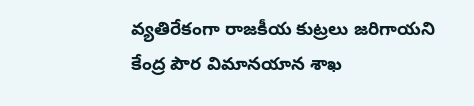వ్యతిరేకంగా రాజకీయ కుట్రలు జరిగాయని కేంద్ర పౌర విమానయాన శాఖ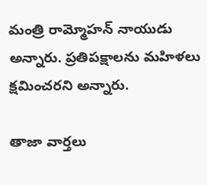మంత్రి రామ్మోహన్ నాయుడు అన్నారు. ప్రతిపక్షాలను మహిళలు క్షమించరని అన్నారు.

తాజా వార్తలు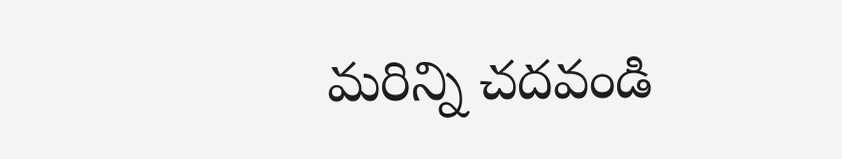మరిన్ని చదవండి